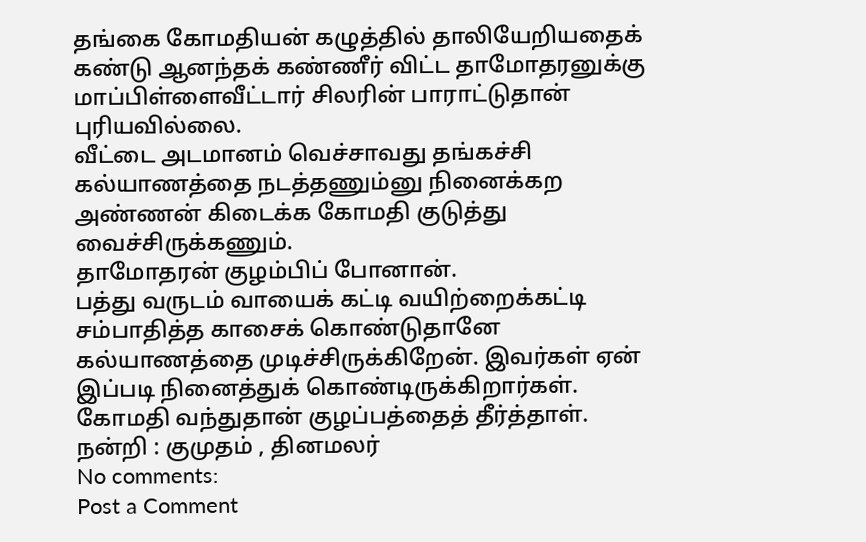தங்கை கோமதியன் கழுத்தில் தாலியேறியதைக் கண்டு ஆனந்தக் கண்ணீர் விட்ட தாமோதரனுக்கு மாப்பிள்ளைவீட்டார் சிலரின் பாராட்டுதான் புரியவில்லை.
வீட்டை அடமானம் வெச்சாவது தங்கச்சி கல்யாணத்தை நடத்தணும்னு நினைக்கற அண்ணன் கிடைக்க கோமதி குடுத்து வைச்சிருக்கணும்.
தாமோதரன் குழம்பிப் போனான்.
பத்து வருடம் வாயைக் கட்டி வயிற்றைக்கட்டி சம்பாதித்த காசைக் கொண்டுதானே கல்யாணத்தை முடிச்சிருக்கிறேன். இவர்கள் ஏன் இப்படி நினைத்துக் கொண்டிருக்கிறார்கள்.
கோமதி வந்துதான் குழப்பத்தைத் தீர்த்தாள்.
நன்றி : குமுதம் , தினமலர்
No comments:
Post a Comment